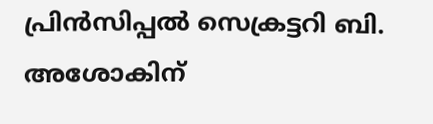പ്രിന്‍സിപ്പല്‍ സെക്രട്ടറി ബി. അശോകിന്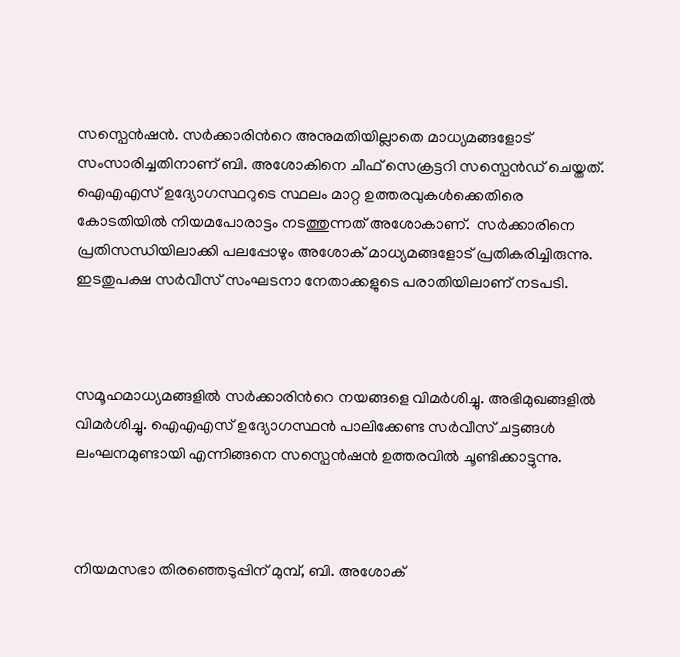സസ്പെന്‍ഷന്‍. സര്‍ക്കാരിന്‍റെ അനുമതിയില്ലാതെ മാധ്യമങ്ങളോട് സംസാരിച്ചതിനാണ് ബി. അശോകിനെ ചീഫ് സെക്രട്ടറി സസ്പെന്‍ഡ് ചെയ്തത്. ഐഎഎസ് ഉദ്യോഗസ്ഥറുടെ സ്ഥലം മാറ്റ ഉത്തരവുകള്‍ക്കെതിരെ കോടതിയില്‍ നിയമപോരാട്ടം നടത്തുന്നത് അശോകാണ്.  സര്‍ക്കാരിനെ പ്രതിസന്ധിയിലാക്കി പലപ്പോഴും അശോക് മാധ്യമങ്ങളോട് പ്രതികരിച്ചിരുന്നു. ഇടതുപക്ഷ സര്‍വീസ് സംഘടനാ നേതാക്കളുടെ പരാതിയിലാണ് നടപടി.



സമൂഹമാധ്യമങ്ങളിൽ സര്‍ക്കാരിന്‍റെ നയങ്ങളെ വിമര്‍ശിച്ചു. അഭിമുഖങ്ങളിൽ വിമര്‍ശിച്ചു. ഐഎഎസ് ഉദ്യോഗസ്ഥൻ പാലിക്കേണ്ട സര്‍വീസ് ചട്ടങ്ങള്‍ ലംഘനമുണ്ടായി എന്നിങ്ങനെ സസ്പെൻഷൻ ഉത്തരവിൽ ചൂണ്ടിക്കാട്ടുന്നു.



നിയമസഭാ തിരഞ്ഞെടുപ്പിന് മുമ്പ്, ബി. അശോക്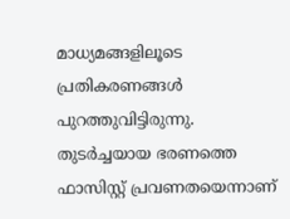മാധ്യമങ്ങളിലൂടെ പ്രതികരണങ്ങൾ പുറത്തുവിട്ടിരുന്നു. തുടർച്ചയായ ഭരണത്തെ ഫാസിസ്റ്റ് പ്രവണതയെന്നാണ്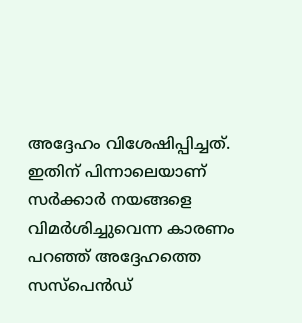അദ്ദേഹം വിശേഷിപ്പിച്ചത്. ഇതിന് പിന്നാലെയാണ് സർക്കാർ നയങ്ങളെ വിമർശിച്ചുവെന്ന കാരണം പറഞ്ഞ് അദ്ദേഹത്തെ സസ്‌പെൻഡ്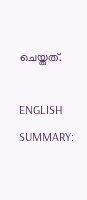ചെയ്തത്.

ENGLISH SUMMARY: